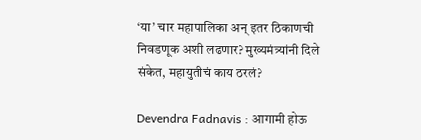‘या’ चार महापालिका अन् इतर ठिकाणची निवडणूक अशी लढणार? मुख्यमंत्र्यांनी दिले संकेत, महायुतीचं काय ठरलं?

Devendra Fadnavis : आगामी होऊ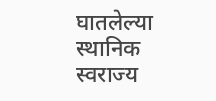घातलेल्या स्थानिक स्वराज्य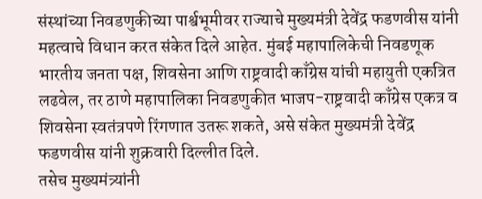संस्थांच्या निवडणुकीच्या पार्श्वभूमीवर राज्याचे मुख्यमंत्री देवेंद्र फडणवीस यांनी महत्वाचे विधान करत संकेत दिले आहेत. मुंबई महापालिकेची निवडणूक भारतीय जनता पक्ष, शिवसेना आणि राष्ट्रवादी काँग्रेस यांची महायुती एकत्रित लढवेल, तर ठाणे महापालिका निवडणुकीत भाजप-राष्ट्रवादी काँग्रेस एकत्र व शिवसेना स्वतंत्रपणे रिंगणात उतरू शकते, असे संकेत मुख्यमंत्री देवेंद्र फडणवीस यांनी शुक्रवारी दिल्लीत दिले.
तसेच मुख्यमंत्र्यांनी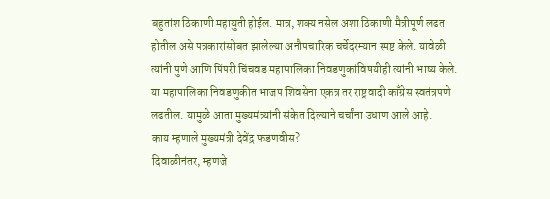बहुतांश ठिकाणी महायुती होईल. मात्र, शक्य नसेल अशा ठिकाणी मैत्रीपूर्ण लढत होतील असे पत्रकारांसोबत झालेल्या अनौपचारिक चर्चेदरम्यान स्पष्ट केले. यावेळी त्यांनी पुणे आणि पिंपरी चिंचवड महापालिका निवडणुकांविषयीही त्यांनी भाष्य केले. या महापालिका निवडणुकीत भाजप शिवसेना एकत्र तर राष्ट्रवादी काँग्रेस स्वतंत्रपणे लढतील. यामुळे आता मुख्यमंत्र्यांनी संकेत दिल्याने चर्चांना उधाण आले आहे.
काय म्हणाले मुख्यमंत्री देवेंद्र फडणवीस?
दिवाळीनंतर, म्हणजे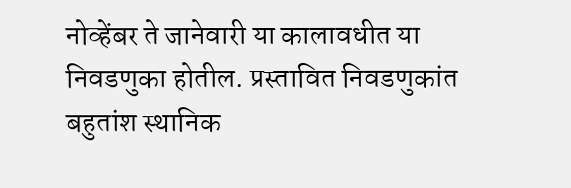नोव्हेंबर ते जानेवारी या कालावधीत या निवडणुका होतील. प्रस्तावित निवडणुकांत बहुतांश स्थानिक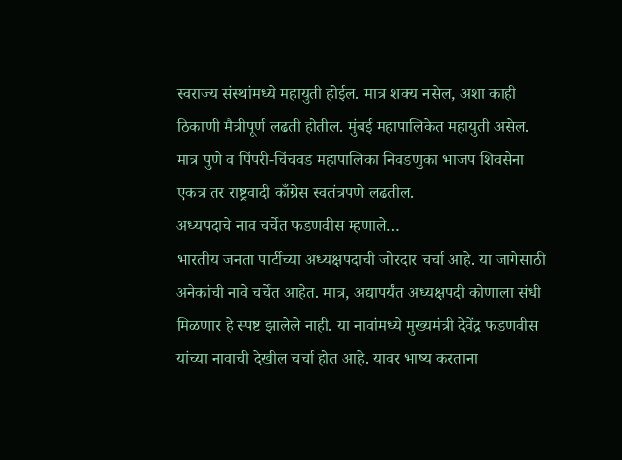स्वराज्य संस्थांमध्ये महायुती होईल. मात्र शक्य नसेल, अशा काही ठिकाणी मैत्रीपूर्ण लढती होतील. मुंबई महापालिकेत महायुती असेल. मात्र पुणे व पिंपरी-चिंचवड महापालिका निवडणुका भाजप शिवसेना एकत्र तर राष्ट्रवादी काँग्रेस स्वतंत्रपणे लढतील.
अध्यपदाचे नाव चर्चेत फडणवीस म्हणाले…
भारतीय जनता पार्टीच्या अध्यक्षपदाची जोरदार चर्चा आहे. या जागेसाठी अनेकांची नावे चर्चेत आहेत. मात्र, अद्यापर्यंत अध्यक्षपदी कोणाला संधी मिळणार हे स्पष्ट झालेले नाही. या नावांमध्ये मुख्यमंत्री देवेंद्र फडणवीस यांच्या नावाची देखील चर्चा होत आहे. यावर भाष्य करताना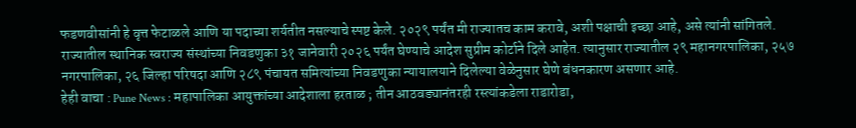फडणवीसांनी हे वृत्त फेटाळले आणि या पदाच्या शर्यतीत नसल्याचे स्पष्ट केले. २०२९ पर्यंत मी राज्यातच काम करावे, अशी पक्षाची इच्छा आहे, असे त्यांनी सांगितले.
राज्यातील स्थानिक स्वराज्य संस्थांच्या निवडणुका ३१ जानेवारी २०२६ पर्यंत घेण्याचे आदेश सुप्रीम कोर्टाने दिले आहेत. त्यानुसार राज्यातील २९ महानगरपालिका, २५७ नगरपालिका, २६ जिल्हा परिषदा आणि २८९ पंचायत समित्यांच्या निवडणुका न्यायालयाने दिलेल्या वेळेनुसार घेणे बंधनकारण असणार आहे.
हेही वाचा : Pune News : महापालिका आयुक्तांच्या आदेशाला हरताळ ; तीन आठवड्यानंतरही रस्त्यांकडेला राडारोडा,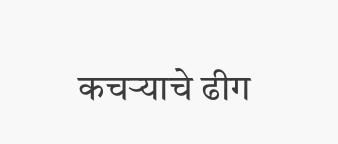कचऱ्याचे ढीग